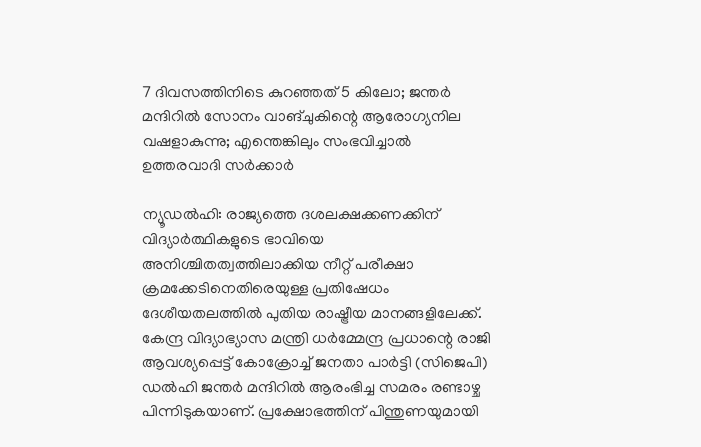7 ദിവസത്തിനിടെ കുറഞ്ഞത് 5 കിലോ; ജന്തർ മന്ദിറിൽ സോനം വാങ്‌ചുകിന്റെ ആരോഗ്യനില വഷളാകുന്നു; എന്തെങ്കിലും സംഭവിച്ചാൽ ഉത്തരവാദി സർക്കാർ

ന്യൂഡൽഹി: രാജ്യത്തെ ദശലക്ഷക്കണക്കിന് വിദ്യാർത്ഥികളുടെ ഭാവിയെ അനിശ്ചിതത്വത്തിലാക്കിയ നീറ്റ് പരീക്ഷാ ക്രമക്കേടിനെതിരെയുള്ള പ്രതിഷേധം ദേശീയതലത്തിൽ പുതിയ രാഷ്ട്രീയ മാനങ്ങളിലേക്ക്. കേന്ദ്ര വിദ്യാഭ്യാസ മന്ത്രി ധർമ്മേന്ദ്ര പ്രധാന്റെ രാജി ആവശ്യപ്പെട്ട് കോക്രോച്ച് ജനതാ പാർട്ടി (സിജെപി) ഡൽഹി ജന്തർ മന്ദിറിൽ ആരംഭിച്ച സമരം രണ്ടാഴ്ച പിന്നിടുകയാണ്. പ്രക്ഷോഭത്തിന് പിന്തുണയുമായി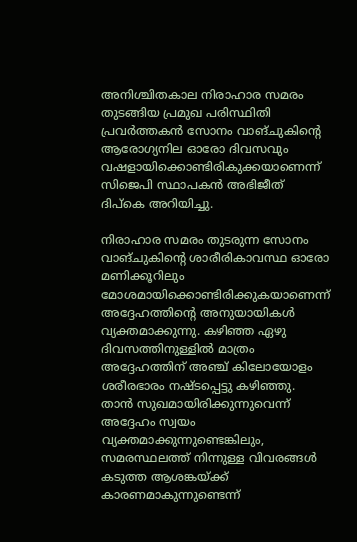അനിശ്ചിതകാല നിരാഹാര സമരം തുടങ്ങിയ പ്രമുഖ പരിസ്ഥിതി പ്രവർത്തകൻ സോനം വാങ്‌ചുകിന്റെ ആരോഗ്യനില ഓരോ ദിവസവും വഷളായിക്കൊണ്ടിരികുക്കയാണെന്ന് സിജെപി സ്ഥാപകൻ അഭിജീത് ദിപ്‌കെ അറിയിച്ചു.

നിരാഹാര സമരം തുടരുന്ന സോനം വാങ്‌ചുകിന്റെ ശാരീരികാവസ്ഥ ഓരോ മണിക്കൂറിലും മോശമായിക്കൊണ്ടിരിക്കുകയാണെന്ന് അദ്ദേഹത്തിന്റെ അനുയായികൾ വ്യക്തമാക്കുന്നു. കഴിഞ്ഞ ഏഴു ദിവസത്തിനുള്ളിൽ മാത്രം അദ്ദേഹത്തിന് അഞ്ച് കിലോയോളം ശരീരഭാരം നഷ്ടപ്പെട്ടു കഴിഞ്ഞു. താൻ സുഖമായിരിക്കുന്നുവെന്ന് അദ്ദേഹം സ്വയം വ്യക്തമാക്കുന്നുണ്ടെങ്കിലും, സമരസ്ഥലത്ത് നിന്നുള്ള വിവരങ്ങൾ കടുത്ത ആശങ്കയ്ക്ക് കാരണമാകുന്നുണ്ടെന്ന്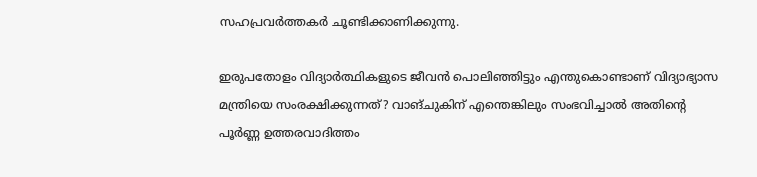സഹപ്രവർത്തകർ ചൂണ്ടിക്കാണിക്കുന്നു.

ഇരുപതോളം വിദ്യാർത്ഥികളുടെ ജീവൻ പൊലിഞ്ഞിട്ടും എന്തുകൊണ്ടാണ് വിദ്യാഭ്യാസ മന്ത്രിയെ സംരക്ഷിക്കുന്നത്? വാങ്‌ചുകിന് എന്തെങ്കിലും സംഭവിച്ചാൽ അതിന്റെ പൂർണ്ണ ഉത്തരവാദിത്തം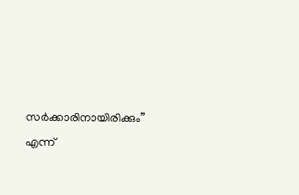സർക്കാരിനായിരിക്കും” എന്ന്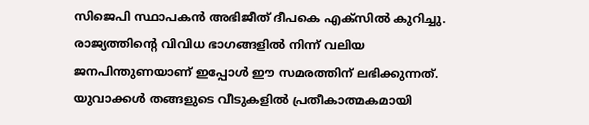സിജെപി സ്ഥാപകൻ അഭിജീത് ദീപകെ എക്സിൽ കുറിച്ചു. രാജ്യത്തിന്റെ വിവിധ ഭാഗങ്ങളിൽ നിന്ന് വലിയ ജനപിന്തുണയാണ് ഇപ്പോൾ ഈ സമരത്തിന് ലഭിക്കുന്നത്. യുവാക്കൾ തങ്ങളുടെ വീടുകളിൽ പ്രതീകാത്മകമായി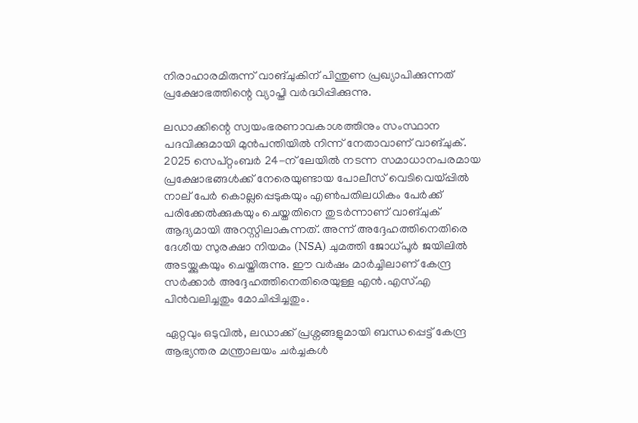നിരാഹാരമിരുന്ന് വാങ്‌ചുകിന് പിന്തുണ പ്രഖ്യാപിക്കുന്നത് പ്രക്ഷോഭത്തിന്റെ വ്യാപ്തി വർദ്ധിപ്പിക്കുന്നു.

ലഡാക്കിന്റെ സ്വയംഭരണാവകാശത്തിനും സംസ്ഥാന പദവിക്കുമായി മുൻപന്തിയിൽ നിന്ന് നേതാവാണ് വാങ്‌ചുക്. 2025 സെപ്റ്റംബർ 24-ന് ലേയിൽ നടന്ന സമാധാനപരമായ പ്രക്ഷോഭങ്ങൾക്ക് നേരെയുണ്ടായ പോലീസ് വെടിവെയ്പ്പിൽ നാല് പേർ കൊല്ലപ്പെടുകയും എൺപതിലധികം പേർക്ക് പരിക്കേൽക്കുകയും ചെയ്തതിനെ തുടർന്നാണ് വാങ്‌ചുക് ആദ്യമായി അറസ്റ്റിലാകുന്നത്. അന്ന് അദ്ദേഹത്തിനെതിരെ ദേശീയ സുരക്ഷാ നിയമം (NSA) ചുമത്തി ജോധ്പൂർ ജയിലിൽ അടയ്ക്കുകയും ചെയ്തിരുന്നു. ഈ വർഷം മാർച്ചിലാണ് കേന്ദ്ര സർക്കാർ അദ്ദേഹത്തിനെതിരെയുള്ള എൻ.എസ്.എ പിൻവലിച്ചതും മോചിപ്പിച്ചതും.

ഏറ്റവും ഒടുവിൽ, ലഡാക്ക് പ്രശ്നങ്ങളുമായി ബന്ധപ്പെട്ട് കേന്ദ്ര ആഭ്യന്തര മന്ത്രാലയം ചർച്ചകൾ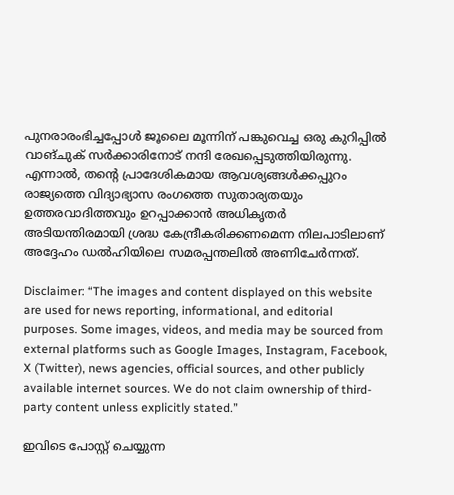പുനരാരംഭിച്ചപ്പോൾ ജൂലൈ മൂന്നിന് പങ്കുവെച്ച ഒരു കുറിപ്പിൽ വാങ്‌ചുക് സർക്കാരിനോട് നന്ദി രേഖപ്പെടുത്തിയിരുന്നു. എന്നാൽ, തന്റെ പ്രാദേശികമായ ആവശ്യങ്ങൾക്കപ്പുറം രാജ്യത്തെ വിദ്യാഭ്യാസ രംഗത്തെ സുതാര്യതയും ഉത്തരവാദിത്തവും ഉറപ്പാക്കാൻ അധികൃതർ അടിയന്തിരമായി ശ്രദ്ധ കേന്ദ്രീകരിക്കണമെന്ന നിലപാടിലാണ് അദ്ദേഹം ഡൽഹിയിലെ സമരപ്പന്തലിൽ അണിചേർന്നത്.

Disclaimer: “The images and content displayed on this website are used for news reporting, informational, and editorial purposes. Some images, videos, and media may be sourced from external platforms such as Google Images, Instagram, Facebook, X (Twitter), news agencies, official sources, and other publicly available internet sources. We do not claim ownership of third-party content unless explicitly stated.”

ഇവിടെ പോസ്റ്റ് ചെയ്യുന്ന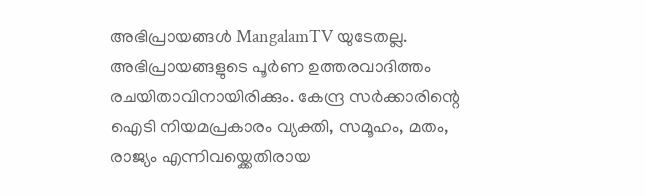അഭിപ്രായങ്ങൾ MangalamTV യുടേതല്ല. അഭിപ്രായങ്ങളുടെ പൂർണ ഉത്തരവാദിത്തം രചയിതാവിനായിരിക്കും. കേന്ദ്ര സർക്കാരിന്റെ ഐടി നിയമപ്രകാരം വ്യക്തി, സമൂഹം, മതം, രാജ്യം എന്നിവയ്ക്കെതിരായ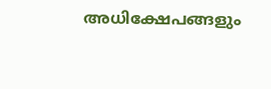അധിക്ഷേപങ്ങളും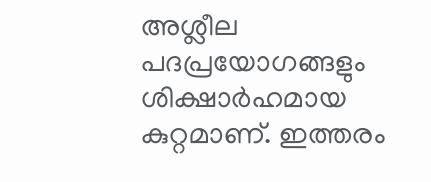അശ്ലീല പദപ്രയോഗങ്ങളും ശിക്ഷാർഹമായ കുറ്റമാണ്. ഇത്തരം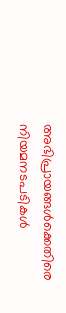അഭിപ്രായങ്ങൾക്കെതിരെ നിയമനടപടികൾ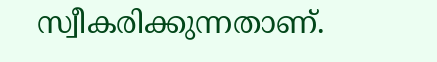സ്വീകരിക്കുന്നതാണ്.